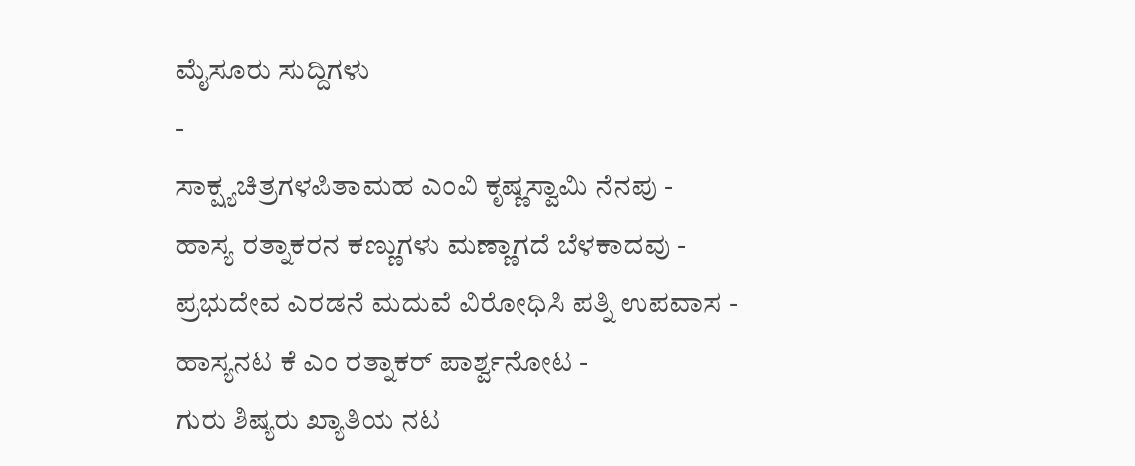ಮೈಸೂರು ಸುದ್ದಿಗಳು
-
ಸಾಕ್ಷ್ಯಚಿತ್ರಗಳಪಿತಾಮಹ ಎಂವಿ ಕೃಷ್ಣಸ್ವಾಮಿ ನೆನಪು -
ಹಾಸ್ಯ ರತ್ನಾಕರನ ಕಣ್ಣುಗಳು ಮಣ್ಣಾಗದೆ ಬೆಳಕಾದವು -
ಪ್ರಭುದೇವ ಎರಡನೆ ಮದುವೆ ವಿರೋಧಿಸಿ ಪತ್ನಿ ಉಪವಾಸ -
ಹಾಸ್ಯನಟ ಕೆ ಎಂ ರತ್ನಾಕರ್ ಪಾರ್ಶ್ವನೋಟ -
ಗುರು ಶಿಷ್ಯರು ಖ್ಯಾತಿಯ ನಟ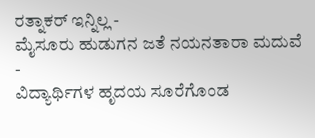ರತ್ನಾಕರ್ ಇನ್ನಿಲ್ಲ -
ಮೈಸೂರು ಹುಡುಗನ ಜತೆ ನಯನತಾರಾ ಮದುವೆ -
ವಿದ್ಯಾರ್ಥಿಗಳ ಹೃದಯ ಸೂರೆಗೊಂಡ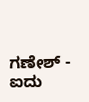ಗಣೇಶ್ -
ಐದು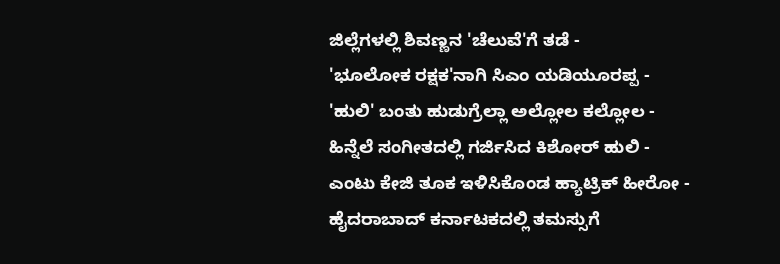ಜಿಲ್ಲೆಗಳಲ್ಲಿ ಶಿವಣ್ಣನ 'ಚೆಲುವೆ'ಗೆ ತಡೆ -
'ಭೂಲೋಕ ರಕ್ಷಕ'ನಾಗಿ ಸಿಎಂ ಯಡಿಯೂರಪ್ಪ -
'ಹುಲಿ' ಬಂತು ಹುಡುಗ್ರೆಲ್ಲಾ ಅಲ್ಲೋಲ ಕಲ್ಲೋಲ -
ಹಿನ್ನೆಲೆ ಸಂಗೀತದಲ್ಲಿ ಗರ್ಜಿಸಿದ ಕಿಶೋರ್ ಹುಲಿ -
ಎಂಟು ಕೇಜಿ ತೂಕ ಇಳಿಸಿಕೊಂಡ ಹ್ಯಾಟ್ರಿಕ್ ಹೀರೋ -
ಹೈದರಾಬಾದ್ ಕರ್ನಾಟಕದಲ್ಲಿ ತಮಸ್ಸುಗೆ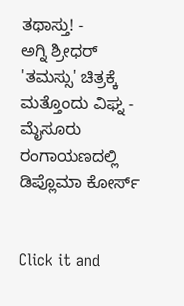ತಥಾಸ್ತು! -
ಅಗ್ನಿ ಶ್ರೀಧರ್ 'ತಮಸ್ಸು' ಚಿತ್ರಕ್ಕೆ ಮತ್ತೊಂದು ವಿಘ್ನ -
ಮೈಸೂರು ರಂಗಾಯಣದಲ್ಲಿ ಡಿಪ್ಲೊಮಾ ಕೋರ್ಸ್


Click it and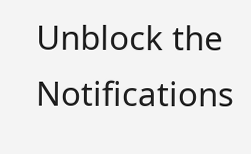Unblock the Notifications